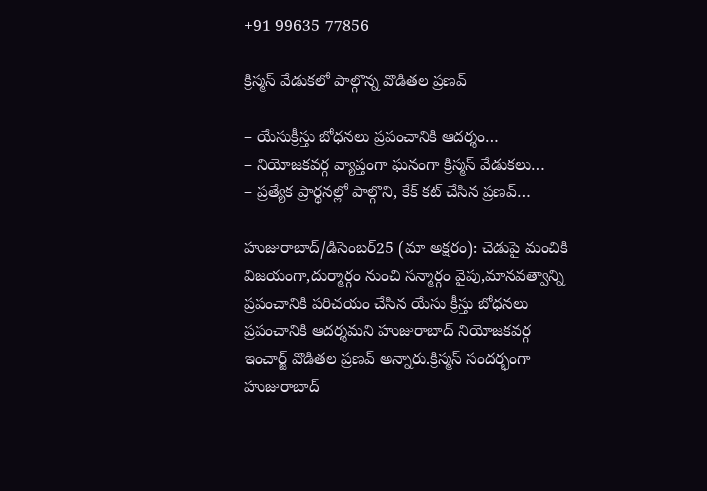+91 99635 77856

క్రిస్మస్ వేడుకలో పాల్గొన్న వొడితల ప్రణవ్

– యేసుక్రీస్తు బోధనలు ప్రపంచానికి ఆదర్శం…
– నియోజకవర్గ వ్యాప్తంగా ఘనంగా క్రిస్మస్ వేడుకలు…
– ప్రత్యేక ప్రార్థనల్లో పాల్గొని, కేక్ కట్ చేసిన ప్రణవ్…

హుజురాబాద్/డిసెంబర్25 (మా అక్షరం): చెడుపై మంచికి విజయంగా,దుర్మార్గం నుంచి సన్మార్గం వైపు,మానవత్వాన్ని ప్రపంచానికి పరిచయం చేసిన యేసు క్రీస్తు బోధనలు ప్రపంచానికి ఆదర్శమని హుజురాబాద్ నియోజకవర్గ ఇంచార్జ్ వొడితల ప్రణవ్ అన్నారు.క్రిస్మస్ సందర్భంగా హుజురాబాద్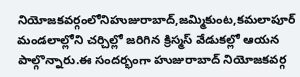నియోజకవర్గంలోనిహుజురాబాద్,జమ్మికుంట,కమలాపూర్ మండలాల్లోని చర్చిల్లో జరిగిన క్రిస్మస్ వేడుకల్లో ఆయన పాల్గొన్నారు.ఈ సందర్భంగా హుజురాబాద్ నియోజకవర్గ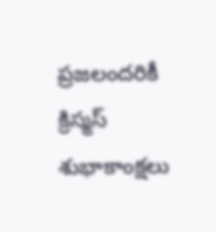ప్రజలందరికీ క్రిస్మస్ శుభాకాంక్షలు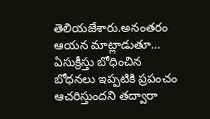తెలియజేశారు.అనంతరం ఆయన మాట్లాడుతూ… ఏసుక్రీస్తు బోధించిన బోధనలు ఇప్పటికి ప్రపంచం ఆచరిస్తుందని తద్వారా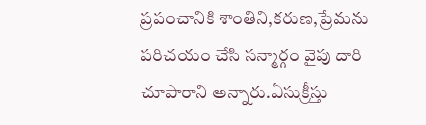ప్రపంచానికి శాంతిని,కరుణ,ప్రేమను పరిచయం చేసి సన్మార్గం వైపు దారి చూపారాని అన్నారు.ఏసుక్రీస్తు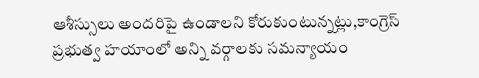ఆశీస్సులు అందరిపై ఉండాలని కోరుకుంటున్నట్లు,కాంగ్రెస్ ప్రభుత్వ హయాంలో అన్ని వర్గాలకు సమన్యాయం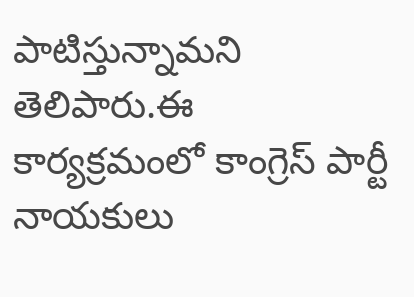పాటిస్తున్నామని తెలిపారు.ఈ కార్యక్రమంలో కాంగ్రెస్ పార్టీ నాయకులు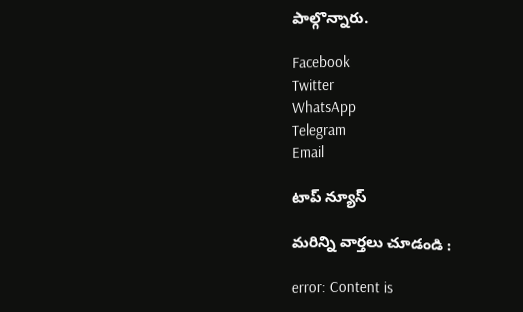పాల్గొన్నారు.

Facebook
Twitter
WhatsApp
Telegram
Email

టాప్ న్యూస్

మరిన్ని వార్తలు చూడండి :

error: Content is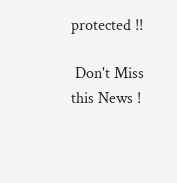protected !!

 Don't Miss this News !